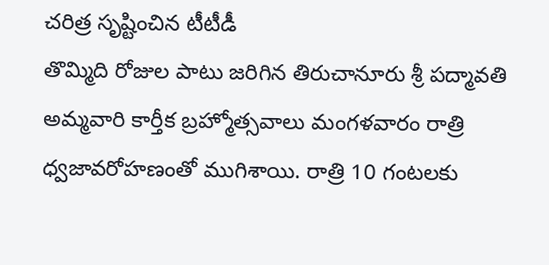చరిత్ర సృష్టించిన టీటీడీ
తొమ్మిది రోజుల పాటు జరిగిన తిరుచానూరు శ్రీ పద్మావతి అమ్మవారి కార్తీక బ్రహ్మోత్సవాలు మంగళవారం రాత్రి ధ్వజావరోహణంతో ముగిశాయి. రాత్రి 10 గంటలకు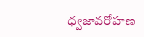ధ్వజావరోహణ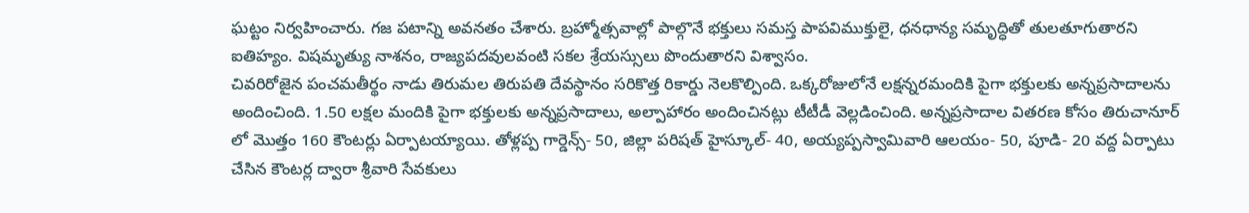ఘట్టం నిర్వహించారు. గజ పటాన్ని అవనతం చేశారు. బ్రహ్మోత్సవాల్లో పాల్గొనే భక్తులు సమస్త పాపవిముక్తులై, ధనధాన్య సమృద్ధితో తులతూగుతారని ఐతిహ్యం. విషమృత్యు నాశనం, రాజ్యపదవులవంటి సకల శ్రేయస్సులు పొందుతారని విశ్వాసం.
చివరిరోజైన పంచమతీర్థం నాడు తిరుమల తిరుపతి దేవస్థానం సరికొత్త రికార్డు నెలకొల్పింది. ఒక్కరోజులోనే లక్షన్నరమందికి పైగా భక్తులకు అన్నప్రసాదాలను అందించింది. 1.50 లక్షల మందికి పైగా భక్తులకు అన్నప్రసాదాలు, అల్పాహారం అందించినట్లు టీటీడీ వెల్లడించింది. అన్నప్రసాదాల వితరణ కోసం తిరుచానూర్ లో మొత్తం 160 కౌంటర్లు ఏర్పాటయ్యాయి. తోళ్లప్ప గార్డెన్స్- 50, జిల్లా పరిషత్ హైస్కూల్- 40, అయ్యప్పస్వామివారి ఆలయం- 50, పూడి- 20 వద్ద ఏర్పాటు చేసిన కౌంటర్ల ద్వారా శ్రీవారి సేవకులు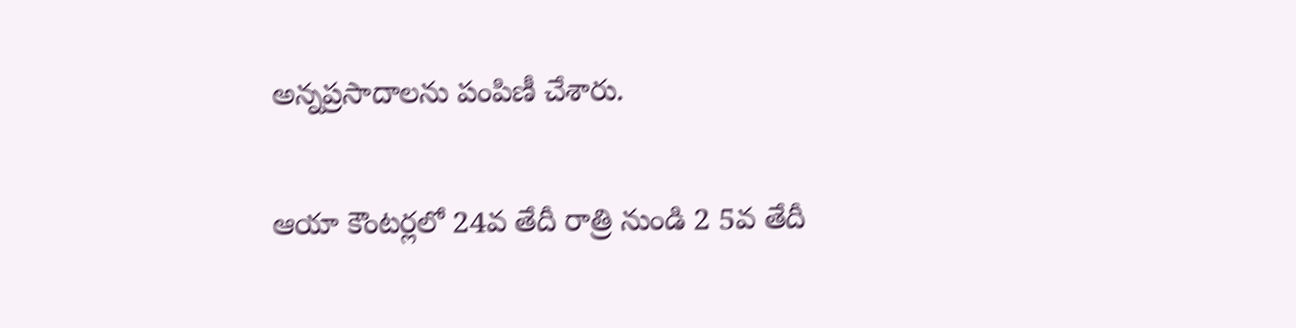అన్నప్రసాదాలను పంపిణీ చేశారు.

ఆయా కౌంటర్లలో 24వ తేదీ రాత్రి నుండి 2 5వ తేదీ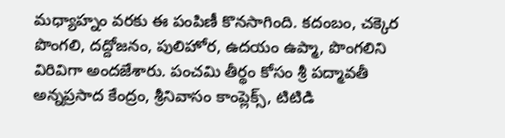మధ్యాహ్నం వరకు ఈ పంపిణీ కొనసాగింది. కదంబం, చక్కెర పొంగలి, దద్దోజనం, పులిహోర, ఉదయం ఉప్మా, పొంగలిని విరివిగా అందజేశారు. పంచమి తీర్థం కోసం శ్రీ పద్మావతీ అన్నప్రసాద కేంద్రం, శ్రీనివాసం కాంప్లెక్స్, టిటిడి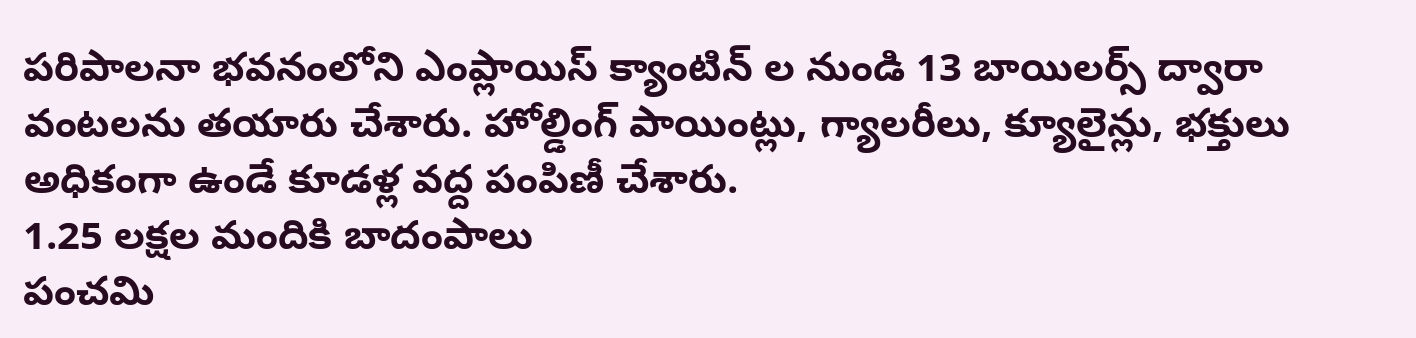పరిపాలనా భవనంలోని ఎంప్లాయిస్ క్యాంటిన్ ల నుండి 13 బాయిలర్స్ ద్వారా వంటలను తయారు చేశారు. హోల్డింగ్ పాయింట్లు, గ్యాలరీలు, క్యూలైన్లు, భక్తులు అధికంగా ఉండే కూడళ్ల వద్ద పంపిణీ చేశారు.
1.25 లక్షల మందికి బాదంపాలు
పంచమి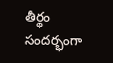తీర్థం సందర్భంగా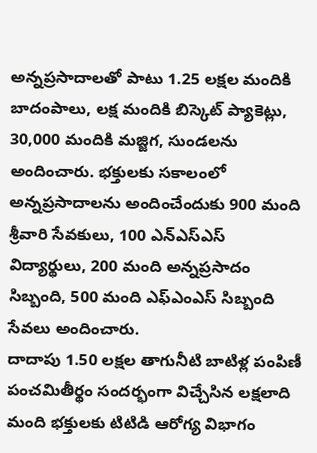అన్నప్రసాదాలతో పాటు 1.25 లక్షల మందికి బాదంపాలు, లక్ష మందికి బిస్కెట్ ప్యాకెట్లు, 30,000 మందికి మజ్జిగ, సుండలను అందించారు. భక్తులకు సకాలంలో అన్నప్రసాదాలను అందించేందుకు 900 మంది శ్రీవారి సేవకులు, 100 ఎన్ఎస్ఎస్ విద్యార్థులు, 200 మంది అన్నప్రసాదం సిబ్బంది, 500 మంది ఎఫ్ఎంఎస్ సిబ్బంది సేవలు అందించారు.
దాదాపు 1.50 లక్షల తాగునీటి బాటిళ్ల పంపిణీ
పంచమితీర్థం సందర్భంగా విచ్చేసిన లక్షలాది మంది భక్తులకు టిటిడి ఆరోగ్య విభాగం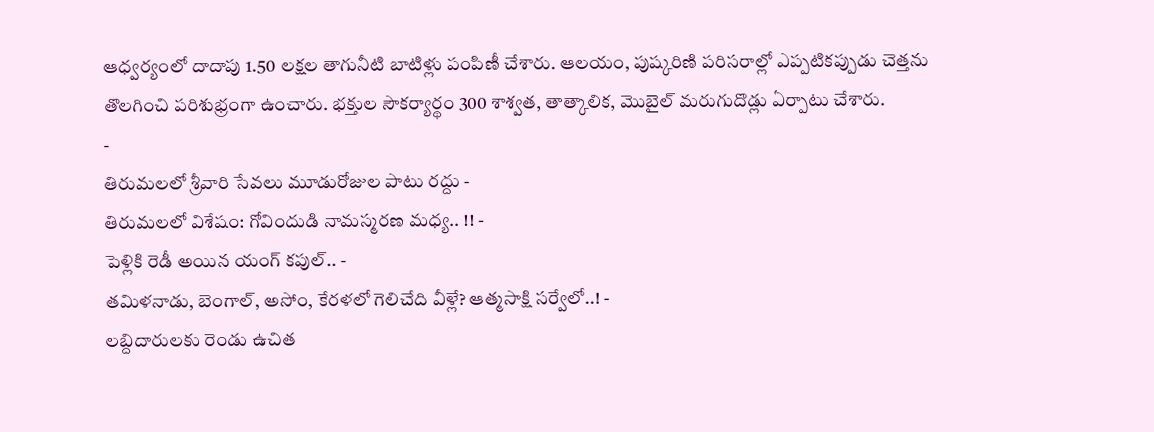ఆధ్వర్యంలో దాదాపు 1.50 లక్షల తాగునీటి బాటిళ్లు పంపిణీ చేశారు. ఆలయం, పుష్కరిణి పరిసరాల్లో ఎప్పటికప్పుడు చెత్తను తొలగించి పరిశుభ్రంగా ఉంచారు. భక్తుల సౌకర్యార్థం 300 శాశ్వత, తాత్కాలిక, మొబైల్ మరుగుదొడ్లు ఏర్పాటు చేశారు.
-
తిరుమలలో శ్రీవారి సేవలు మూడురోజుల పాటు రద్దు -
తిరుమలలో విశేషం: గోవిందుడి నామస్మరణ మధ్య.. !! -
పెళ్లికి రెడీ అయిన యంగ్ కపుల్.. -
తమిళనాడు, బెంగాల్, అసోం, కేరళలో గెలిచేది వీళ్లే? ఆత్మసాక్షి సర్వేలో..! -
లబ్దిదారులకు రెండు ఉచిత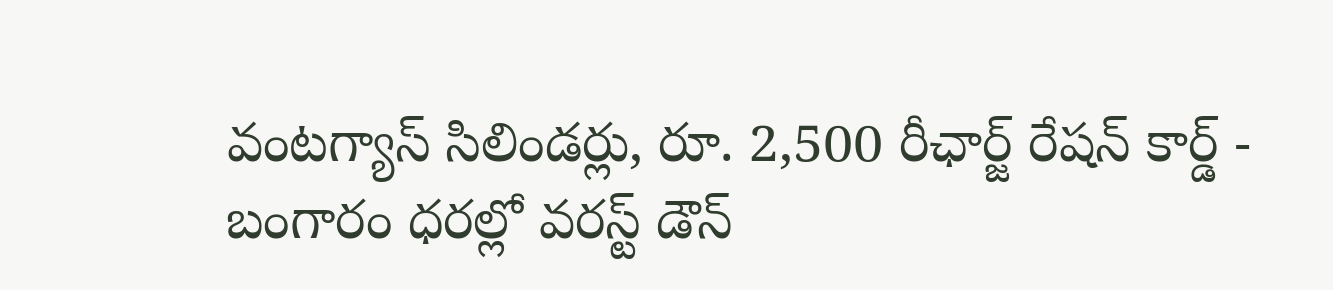వంటగ్యాస్ సిలిండర్లు, రూ. 2,500 రీఛార్జ్ రేషన్ కార్డ్ -
బంగారం ధరల్లో వరస్ట్ డౌన్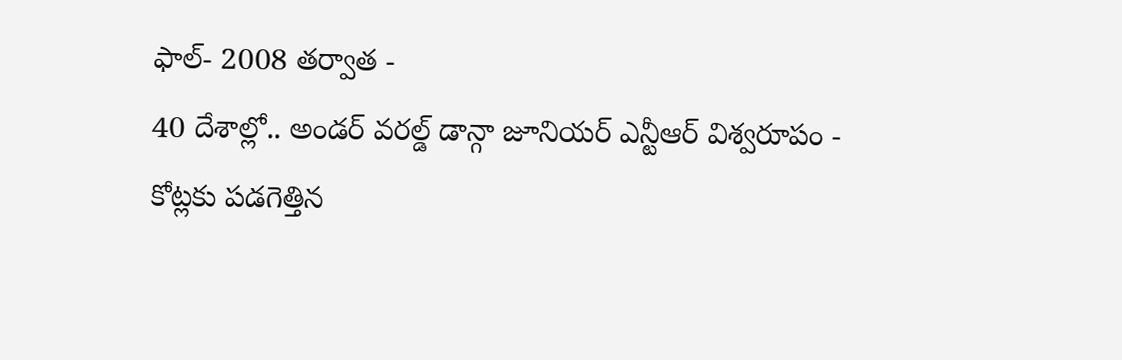ఫాల్- 2008 తర్వాత -
40 దేశాల్లో.. అండర్ వరల్డ్ డాన్గా జూనియర్ ఎన్టీఆర్ విశ్వరూపం -
కోట్లకు పడగెత్తిన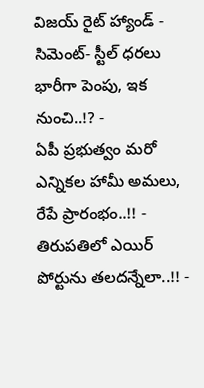విజయ్ రైట్ హ్యాండ్ -
సిమెంట్- స్టీల్ ధరలు భారీగా పెంపు, ఇక నుంచి..!? -
ఏపీ ప్రభుత్వం మరో ఎన్నికల హామీ అమలు, రేపే ప్రారంభం..!! -
తిరుపతిలో ఎయిర్ పోర్టును తలదన్నేలా..!! -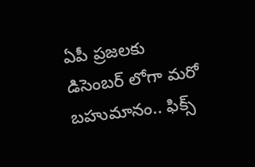ఏపీ ప్రజలకు డిసెంబర్ లోగా మరో బహుమానం.. ఫిక్స్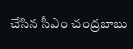చేసిన సీఎం చంద్రబాబు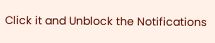Click it and Unblock the Notifications